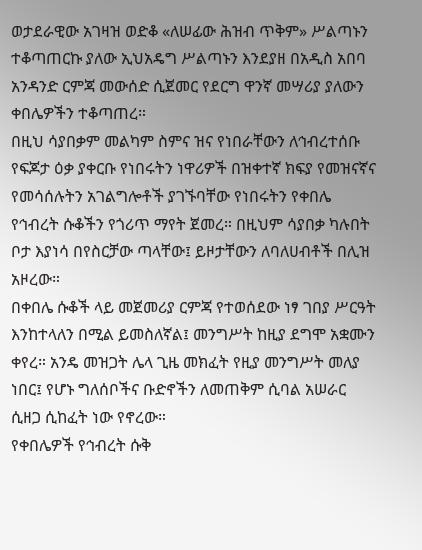ወታደራዊው አገዛዝ ወድቆ «ለሠፊው ሕዝብ ጥቅም» ሥልጣኑን ተቆጣጠርኩ ያለው ኢህአዴግ ሥልጣኑን እንደያዘ በአዲስ አበባ አንዳንድ ርምጃ መውሰድ ሲጀመር የደርግ ዋንኛ መሣሪያ ያለውን ቀበሌዎችን ተቆጣጠረ።
በዚህ ሳያበቃም መልካም ስምና ዝና የነበራቸውን ለኅብረተሰቡ የፍጆታ ዕቃ ያቀርቡ የነበሩትን ነዋሪዎች በዝቀተኛ ክፍያ የመዝናኛና የመሳሰሉትን አገልግሎቶች ያገኙባቸው የነበሩትን የቀበሌ የኅብረት ሱቆችን የጎሪጥ ማየት ጀመረ። በዚህም ሳያበቃ ካሉበት ቦታ እያነሳ በየስርቻው ጣላቸው፤ ይዞታቸውን ለባለሀብቶች በሊዝ አዞረው።
በቀበሌ ሱቆች ላይ መጀመሪያ ርምጃ የተወሰደው ነፃ ገበያ ሥርዓት እንከተላለን በሚል ይመስለኛል፤ መንግሥት ከዚያ ደግሞ አቋሙን ቀየረ። አንዴ መዝጋት ሌላ ጊዜ መክፈት የዚያ መንግሥት መለያ ነበር፤ የሆኑ ግለሰቦችና ቡድኖችን ለመጠቅም ሲባል አሠራር ሲዘጋ ሲከፈት ነው የኖረው።
የቀበሌዎች የኅብረት ሱቅ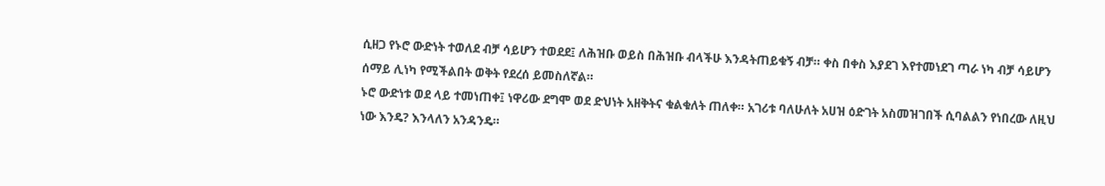ሲዘጋ የኑሮ ውድነት ተወለደ ብቻ ሳይሆን ተወደደ፤ ለሕዝቡ ወይስ በሕዝቡ ብላችሁ እንዳትጠይቁኝ ብቻ። ቀስ በቀስ እያደገ እየተመነደገ ጣራ ነካ ብቻ ሳይሆን ሰማይ ሊነካ የሚችልበት ወቅት የደረሰ ይመስለኛል።
ኑሮ ውድነቱ ወደ ላይ ተመነጠቀ፤ ነዋሪው ደግሞ ወደ ድህነት አዘቅትና ቁልቁለት ጠለቀ። አገሪቱ ባለሁለት አሀዝ ዕድገት አስመዝገበች ሲባልልን የነበረው ለዚህ ነው እንዴ? እንላለን አንዳንዴ።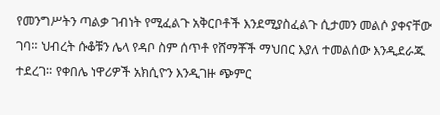የመንግሥትን ጣልቃ ገብነት የሚፈልጉ አቅርቦቶች እንደሚያስፈልጉ ሲታመን መልሶ ያቀናቸው ገባ። ህብረት ሱቆቹን ሌላ የዳቦ ስም ሰጥቶ የሸማቾች ማህበር እያለ ተመልሰው እንዲደራጁ ተደረገ። የቀበሌ ነዋሪዎች አክሲዮን እንዲገዙ ጭምር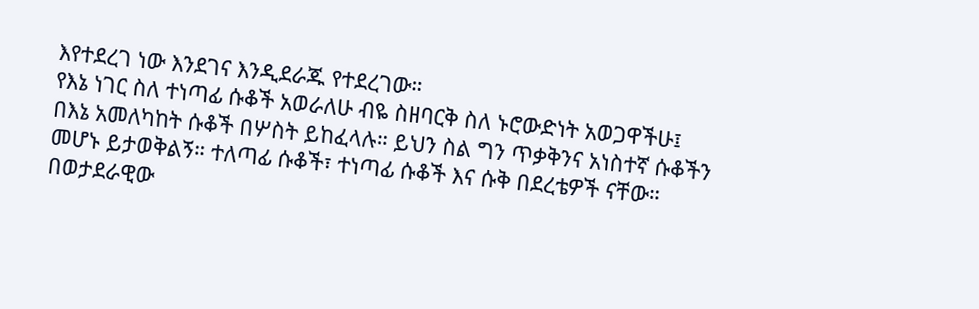እየተደረገ ነው እንደገና እንዲደራጁ የተደረገው።
የእኔ ነገር ስለ ተነጣፊ ሱቆች አወራለሁ ብዬ ስዘባርቅ ስለ ኑሮውድነት አወጋዋችሁ፤ በእኔ አመለካከት ሱቆች በሦስት ይከፈላሉ። ይህን ስል ግን ጥቃቅንና አነስተኛ ሱቆችን መሆኑ ይታወቅልኝ። ተለጣፊ ሱቆች፣ ተነጣፊ ሱቆች እና ሱቅ በደረቴዎች ናቸው። በወታደራዊው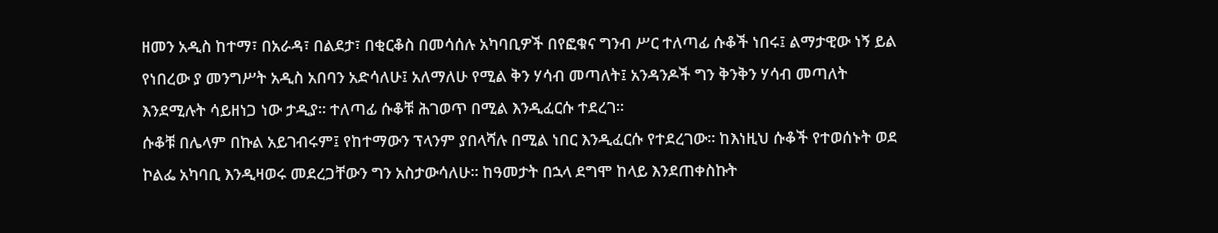ዘመን አዲስ ከተማ፣ በአራዳ፣ በልደታ፣ በቂርቆስ በመሳሰሉ አካባቢዎች በየፎቁና ግንብ ሥር ተለጣፊ ሱቆች ነበሩ፤ ልማታዊው ነኝ ይል የነበረው ያ መንግሥት አዲስ አበባን አድሳለሁ፤ አለማለሁ የሚል ቅን ሃሳብ መጣለት፤ አንዳንዶች ግን ቅንቅን ሃሳብ መጣለት እንደሚሉት ሳይዘነጋ ነው ታዲያ። ተለጣፊ ሱቆቹ ሕገወጥ በሚል እንዲፈርሱ ተደረገ።
ሱቆቹ በሌላም በኩል አይገብሩም፤ የከተማውን ፕላንም ያበላሻሉ በሚል ነበር እንዲፈርሱ የተደረገው። ከእነዚህ ሱቆች የተወሰኑት ወደ ኮልፌ አካባቢ እንዲዛወሩ መደረጋቸውን ግን አስታውሳለሁ። ከዓመታት በኋላ ደግሞ ከላይ እንደጠቀስኩት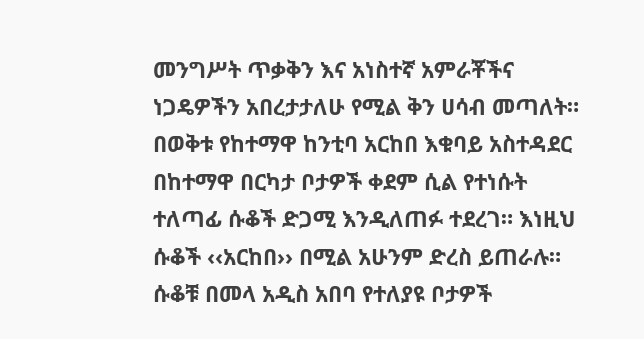መንግሥት ጥቃቅን እና አነስተኛ አምራቾችና ነጋዴዎችን አበረታታለሁ የሚል ቅን ሀሳብ መጣለት።
በወቅቱ የከተማዋ ከንቲባ አርከበ እቁባይ አስተዳደር በከተማዋ በርካታ ቦታዎች ቀደም ሲል የተነሱት ተለጣፊ ሱቆች ድጋሚ እንዲለጠፉ ተደረገ። እነዚህ ሱቆች ‹‹አርከበ›› በሚል አሁንም ድረስ ይጠራሉ። ሱቆቹ በመላ አዲስ አበባ የተለያዩ ቦታዎች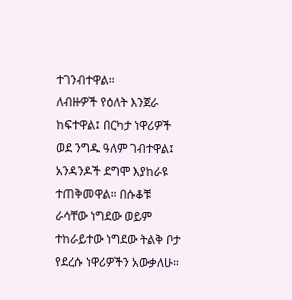ተገንብተዋል።
ለብዙዎች የዕለት እንጀራ ከፍተዋል፤ በርካታ ነዋሪዎች ወደ ንግዱ ዓለም ገብተዋል፤ አንዳንዶች ደግሞ እያከራዩ ተጠቅመዋል። በሱቆቹ ራሳቸው ነግደው ወይም ተከራይተው ነግደው ትልቅ ቦታ የደረሱ ነዋሪዎችን አውቃለሁ።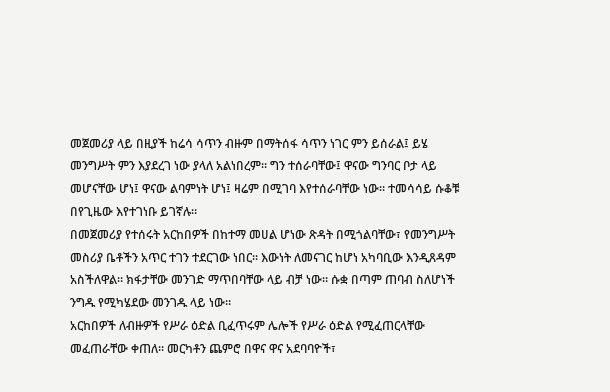መጀመሪያ ላይ በዚያች ከሬሳ ሳጥን ብዙም በማትሰፋ ሳጥን ነገር ምን ይሰራል፤ ይሄ መንግሥት ምን እያደረገ ነው ያላለ አልነበረም። ግን ተሰራባቸው፤ ዋናው ግንባር ቦታ ላይ መሆናቸው ሆነ፤ ዋናው ልባምነት ሆነ፤ ዛሬም በሚገባ እየተሰራባቸው ነው። ተመሳሳይ ሱቆቹ በየጊዜው እየተገነቡ ይገኛሉ።
በመጀመሪያ የተሰሩት አርከበዎች በከተማ መሀል ሆነው ጽዳት በሚጎልባቸው፣ የመንግሥት መስሪያ ቤቶችን አጥር ተገን ተደርገው ነበር። እውነት ለመናገር ከሆነ አካባቢው እንዲጸዳም አስችለዋል። ክፋታቸው መንገድ ማጥበባቸው ላይ ብቻ ነው። ሱቋ በጣም ጠባብ ስለሆነች ንግዱ የሚካሄደው መንገዱ ላይ ነው።
አርከበዎች ለብዙዎች የሥራ ዕድል ቢፈጥሩም ሌሎች የሥራ ዕድል የሚፈጠርላቸው መፈጠራቸው ቀጠለ። መርካቶን ጨምሮ በዋና ዋና አደባባዮች፣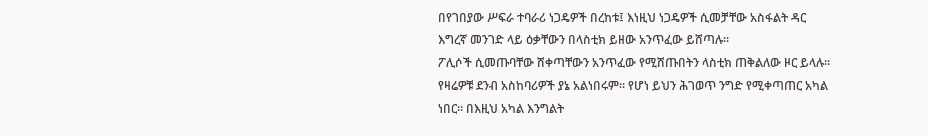በየገበያው ሥፍራ ተባራሪ ነጋዴዎች በረከቱ፤ እነዚህ ነጋዴዎች ሲመቻቸው አስፋልት ዳር እግረኛ መንገድ ላይ ዕቃቸውን በላስቲክ ይዘው አንጥፈው ይሸጣሉ።
ፖሊሶች ሲመጡባቸው ሸቀጣቸውን አንጥፈው የሚሸጡበትን ላስቲክ ጠቅልለው ዞር ይላሉ። የዛሬዎቹ ደንብ አስከባሪዎች ያኔ አልነበሩም። የሆነ ይህን ሕገወጥ ንግድ የሚቀጣጠር አካል ነበር። በእዚህ አካል እንግልት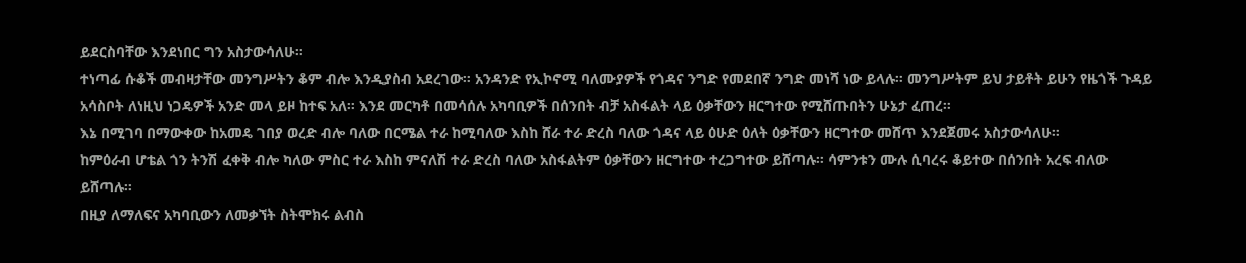ይደርስባቸው እንደነበር ግን አስታውሳለሁ።
ተነጣፊ ሱቆች መብዛታቸው መንግሥትን ቆም ብሎ እንዲያስብ አደረገው። አንዳንድ የኢኮኖሚ ባለሙያዎች የጎዳና ንግድ የመደበኛ ንግድ መነሻ ነው ይላሉ። መንግሥትም ይህ ታይቶት ይሁን የዜጎች ጉዳይ አሳስቦት ለነዚህ ነጋዴዎች አንድ መላ ይዞ ከተፍ አለ። እንደ መርካቶ በመሳሰሉ አካባቢዎች በሰንበት ብቻ አስፋልት ላይ ዕቃቸውን ዘርግተው የሚሸጡበትን ሁኔታ ፈጠረ።
እኔ በሚገባ በማውቀው ከአመዴ ገበያ ወረድ ብሎ ባለው በርሜል ተራ ከሚባለው እስከ ሸራ ተራ ድረስ ባለው ጎዳና ላይ ዕሁድ ዕለት ዕቃቸውን ዘርግተው መሸጥ እንደጀመሩ አስታውሳለሁ።
ከምዕራብ ሆቴል ጎን ትንሽ ፈቀቅ ብሎ ካለው ምስር ተራ እስከ ምናለሽ ተራ ድረስ ባለው አስፋልትም ዕቃቸውን ዘርግተው ተረጋግተው ይሸጣሉ። ሳምንቱን ሙሉ ሲባረሩ ቆይተው በሰንበት አረፍ ብለው ይሸጣሉ።
በዚያ ለማለፍና አካባቢውን ለመቃኘት ስትሞክሩ ልብስ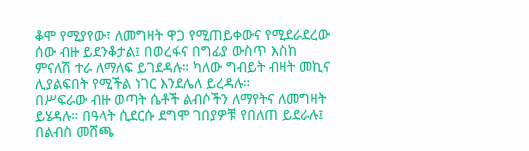ቆሞ የሚያየው፣ ለመግዛት ዋጋ የሚጠይቀውና የሚደራደረው ሰው ብዙ ይደንቆታል፤ በወረፋና በግፊያ ውስጥ እስከ ምናለሽ ተራ ለማለፍ ይገደዳሉ። ካለው ግብይት ብዛት መኪና ሊያልፍበት የሚችል ነገር እንደሌለ ይረዳሉ።
በሥፍራው ብዙ ወጣት ሴቶች ልብሶችን ለማየትና ለመግዛት ይሄዳሉ። በዓላት ሲደርሱ ደግሞ ገበያዎቹ የበለጠ ይደራሉ፤ በልብስ መሸጫ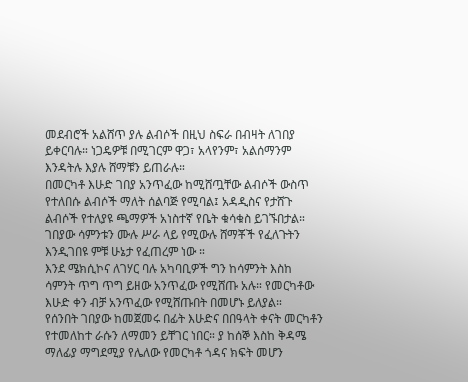መደብሮች አልሸጥ ያሉ ልብሶች በዚህ ስፍራ በብዛት ለገበያ ይቀርባሉ። ነጋዴዎቹ በሚገርም ዋጋ፣ አላየንም፣ አልሰማንም እንዳትሉ እያሉ ሸማቹን ይጠራሉ።
በመርካቶ እሁድ ገበያ አንጥፈው ከሚሸጧቸው ልብሶች ውስጥ የተለበሱ ልብሶች ማለት ሰልባጅ የሚባል፤ አዳዲስና የታሸጉ ልብሶች የተለያዩ ጫማዎች አነስተኛ የቤት ቁሳቁስ ይገኙበታል። ገበያው ሳምንቱን ሙሉ ሥራ ላይ የሚውሉ ሸማቾች የፈለጉትን እንዲገበዩ ምቹ ሁኔታ የፈጠረም ነው ።
እንደ ሜክሲኮና ለገሃር ባሉ አካባቢዎች ግን ከሳምንት እስከ ሳምንት ጥግ ጥግ ይዘው አንጥፈው የሚሸጡ አሉ። የመርካቶው እሁድ ቀን ብቻ አንጥፈው የሚሸጡበት በመሆኑ ይለያል።
የሰንበት ገበያው ከመጀመሩ በፊት እሁድና በበዓላት ቀናት መርካቶን የተመለከተ ራሱን ለማመን ይቸገር ነበር። ያ ከሰኞ እስከ ቅዳሜ ማለፊያ ማግደሚያ የሌለው የመርካቶ ጎዳና ክፍት መሆን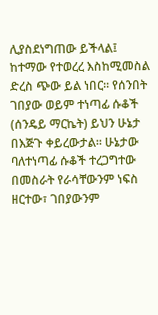ሊያስደነግጠው ይችላል፤ ከተማው የተወረረ እስከሚመስል ድረስ ጭው ይል ነበር። የሰንበት ገበያው ወይም ተነጣፊ ሱቆች (ሰንዴይ ማርኬት) ይህን ሁኔታ በእጅጉ ቀይረውታል። ሁኔታው ባለተነጣፊ ሱቆች ተረጋግተው በመስራት የራሳቸውንም ነፍስ ዘርተው፣ ገበያውንም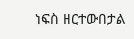ነፍስ ዘርተውበታል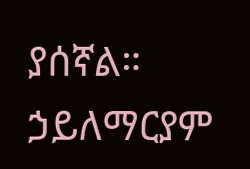ያሰኛል።
ኃይለማርያም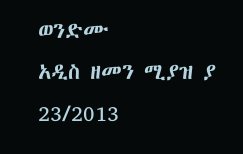ወንድሙ
አዲስ ዘመን ሚያዝ ያ 23/2013